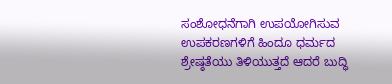ಸಂಶೋಧನೆಗಾಗಿ ಉಪಯೋಗಿಸುವ ಉಪಕರಣಗಳಿಗೆ ಹಿಂದೂ ಧರ್ಮದ ಶ್ರೇಷ್ಠತೆಯು ತಿಳಿಯುತ್ತದೆ ಆದರೆ ಬುದ್ಧಿ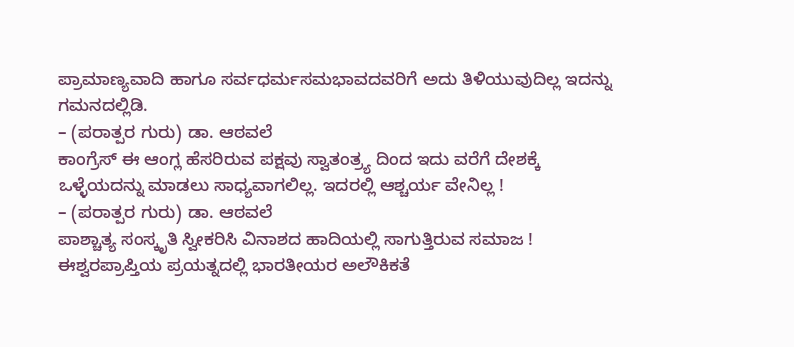ಪ್ರಾಮಾಣ್ಯವಾದಿ ಹಾಗೂ ಸರ್ವಧರ್ಮಸಮಭಾವದವರಿಗೆ ಅದು ತಿಳಿಯುವುದಿಲ್ಲ ಇದನ್ನು ಗಮನದಲ್ಲಿಡಿ.
– (ಪರಾತ್ಪರ ಗುರು) ಡಾ. ಆಠವಲೆ
ಕಾಂಗ್ರೆಸ್ ಈ ಆಂಗ್ಲ ಹೆಸರಿರುವ ಪಕ್ಷವು ಸ್ವಾತಂತ್ರ್ಯ ದಿಂದ ಇದು ವರೆಗೆ ದೇಶಕ್ಕೆ ಒಳ್ಳೆಯದನ್ನು ಮಾಡಲು ಸಾಧ್ಯವಾಗಲಿಲ್ಲ. ಇದರಲ್ಲಿ ಆಶ್ಚರ್ಯ ವೇನಿಲ್ಲ !
– (ಪರಾತ್ಪರ ಗುರು) ಡಾ. ಆಠವಲೆ
ಪಾಶ್ಚಾತ್ಯ ಸಂಸ್ಕೃತಿ ಸ್ವೀಕರಿಸಿ ವಿನಾಶದ ಹಾದಿಯಲ್ಲಿ ಸಾಗುತ್ತಿರುವ ಸಮಾಜ !
ಈಶ್ವರಪ್ರಾಪ್ತಿಯ ಪ್ರಯತ್ನದಲ್ಲಿ ಭಾರತೀಯರ ಅಲೌಕಿಕತೆ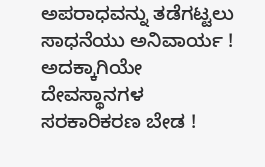ಅಪರಾಧವನ್ನು ತಡೆಗಟ್ಟಲು ಸಾಧನೆಯು ಅನಿವಾರ್ಯ !
ಅದಕ್ಕಾಗಿಯೇ ದೇವಸ್ಥಾನಗಳ ಸರಕಾರಿಕರಣ ಬೇಡ !